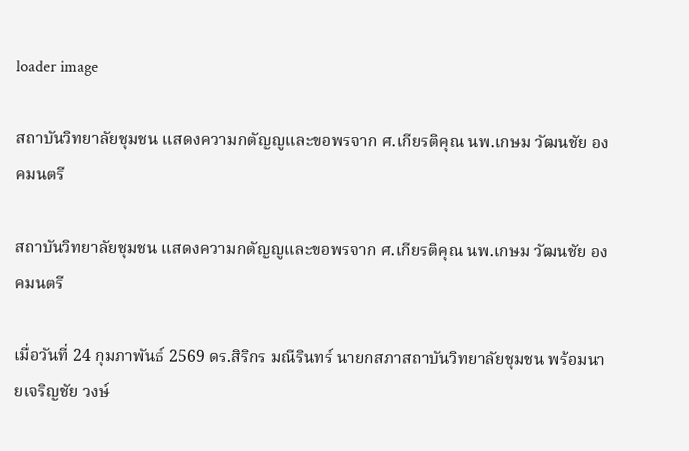loader image

สถาบันวิทยาลัยชุมชน แสดงความกตัญญูและขอพรจาก ศ.เกียรติคุณ นพ.เกษม วัฒนชัย องคมนตรี

สถาบันวิทยาลัยชุมชน แสดงความกตัญญูและขอพรจาก ศ.เกียรติคุณ นพ.เกษม วัฒนชัย องคมนตรี

เมื่อวันที่ 24 กุมภาพันธ์ 2569 ดร.สิริกร มณีรินทร์ นายกสภาสถาบันวิทยาลัยชุมชน พร้อมนายเจริญชัย วงษ์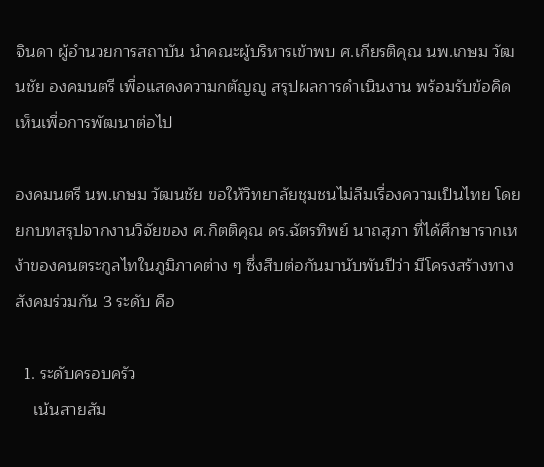จินดา ผู้อำนวยการสถาบัน นำคณะผู้บริหารเข้าพบ ศ.เกียรติคุณ นพ.เกษม วัฒนชัย องคมนตรี เพื่อแสดงความกตัญญู สรุปผลการดำเนินงาน พร้อมรับข้อคิดเห็นเพื่อการพัฒนาต่อไป

องคมนตรี นพ.เกษม วัฒนชัย ขอให้วิทยาลัยชุมชนไม่ลืมเรื่องความเป็นไทย โดยยกบทสรุปจากงานวิจัยของ ศ.กิตติคุณ ดร.ฉัตรทิพย์ นาถสุภา ที่ได้ศึกษารากเหง้าของคนตระกูลไทในภูมิภาคต่าง ๆ ซึ่งสืบต่อกันมานับพันปีว่า มีโครงสร้างทางสังคมร่วมกัน 3 ระดับ คือ

  1. ระดับครอบครัว
    เน้นสายสัม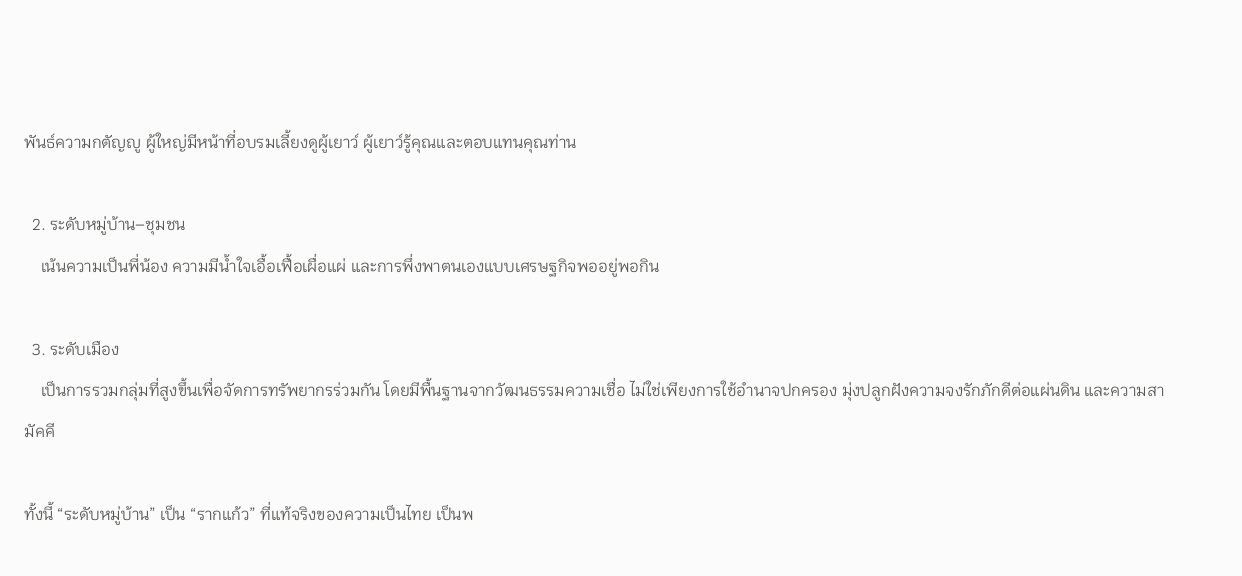พันธ์ความกตัญญู ผู้ใหญ่มีหน้าที่อบรมเลี้ยงดูผู้เยาว์ ผู้เยาว์รู้คุณและตอบแทนคุณท่าน

  2. ระดับหมู่บ้าน–ชุมชน
    เน้นความเป็นพี่น้อง ความมีน้ำใจเอื้อเฟื้อเผื่อแผ่ และการพึ่งพาตนเองแบบเศรษฐกิจพออยู่พอกิน

  3. ระดับเมือง
    เป็นการรวมกลุ่มที่สูงขึ้นเพื่อจัดการทรัพยากรร่วมกัน โดยมีพื้นฐานจากวัฒนธรรมความเชื่อ ไม่ใช่เพียงการใช้อำนาจปกครอง มุ่งปลูกฝังความจงรักภักดีต่อแผ่นดิน และความสามัคคี

ทั้งนี้ “ระดับหมู่บ้าน” เป็น “รากแก้ว” ที่แท้จริงของความเป็นไทย เป็นพ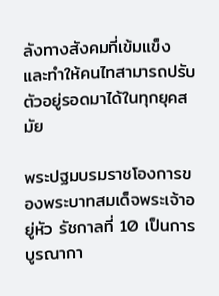ลังทางสังคมที่เข้มแข็ง และทำให้คนไทสามารถปรับตัวอยู่รอดมาได้ในทุกยุคสมัย

พระปฐมบรมราชโองการของพระบาทสมเด็จพระเจ้าอยู่หัว รัชกาลที่ 10 เป็นการบูรณากา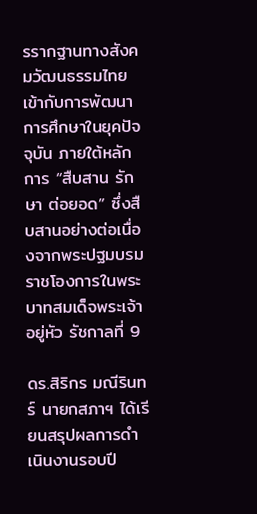รรากฐานทางสังคมวัฒนธรรมไทยเข้ากับการพัฒนาการศึกษาในยุคปัจจุบัน ภายใต้หลักการ “สืบสาน รักษา ต่อยอด” ซึ่งสืบสานอย่างต่อเนื่องจากพระปฐมบรมราชโองการในพระบาทสมเด็จพระเจ้าอยู่หัว รัชกาลที่ 9

ดร.สิริกร มณีรินทร์ นายกสภาฯ ได้เรียนสรุปผลการดำเนินงานรอบปี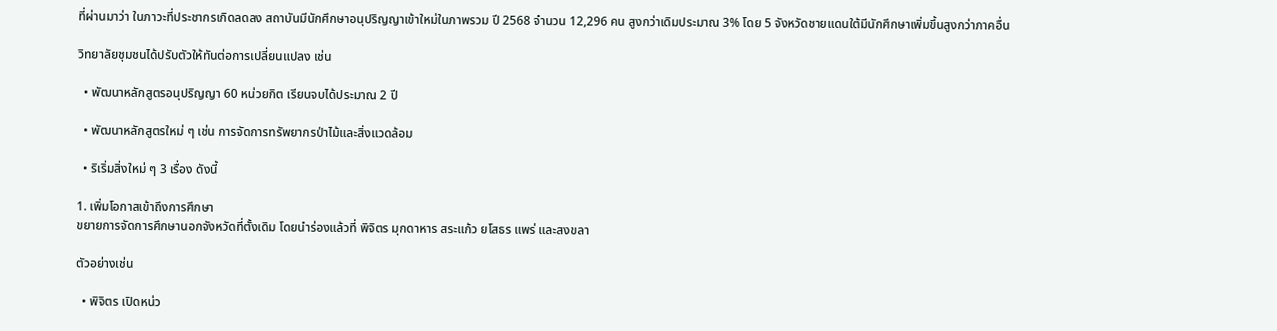ที่ผ่านมาว่า ในภาวะที่ประชากรเกิดลดลง สถาบันมีนักศึกษาอนุปริญญาเข้าใหม่ในภาพรวม ปี 2568 จำนวน 12,296 คน สูงกว่าเดิมประมาณ 3% โดย 5 จังหวัดชายแดนใต้มีนักศึกษาเพิ่มขึ้นสูงกว่าภาคอื่น

วิทยาลัยชุมชนได้ปรับตัวให้ทันต่อการเปลี่ยนแปลง เช่น

  • พัฒนาหลักสูตรอนุปริญญา 60 หน่วยกิต เรียนจบได้ประมาณ 2 ปี

  • พัฒนาหลักสูตรใหม่ ๆ เช่น การจัดการทรัพยากรป่าไม้และสิ่งแวดล้อม

  • ริเริ่มสิ่งใหม่ ๆ 3 เรื่อง ดังนี้

1. เพิ่มโอกาสเข้าถึงการศึกษา
ขยายการจัดการศึกษานอกจังหวัดที่ตั้งเดิม โดยนำร่องแล้วที่ พิจิตร มุกดาหาร สระแก้ว ยโสธร แพร่ และสงขลา

ตัวอย่างเช่น

  • พิจิตร เปิดหน่ว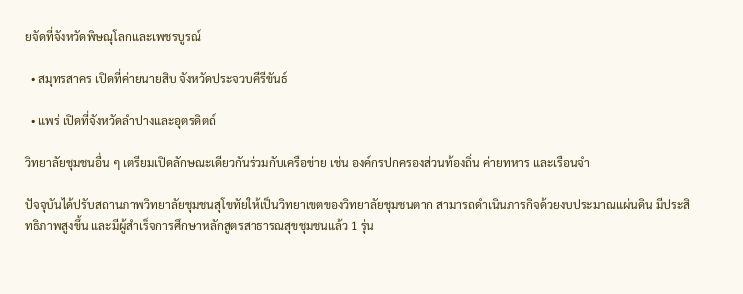ยจัดที่จังหวัดพิษณุโลกและเพชรบูรณ์

  • สมุทรสาคร เปิดที่ค่ายนายสิบ จังหวัดประจวบคีรีขันธ์

  • แพร่ เปิดที่จังหวัดลำปางและอุตรดิตถ์

วิทยาลัยชุมชนอื่น ๆ เตรียมเปิดลักษณะเดียวกันร่วมกับเครือข่าย เช่น องค์กรปกครองส่วนท้องถิ่น ค่ายทหาร และเรือนจำ

ปัจจุบันได้ปรับสถานภาพวิทยาลัยชุมชนสุโขทัยให้เป็นวิทยาเขตของวิทยาลัยชุมชนตาก สามารถดำเนินภารกิจด้วยงบประมาณแผ่นดิน มีประสิทธิภาพสูงขึ้น และมีผู้สำเร็จการศึกษาหลักสูตรสาธารณสุขชุมชนแล้ว 1 รุ่น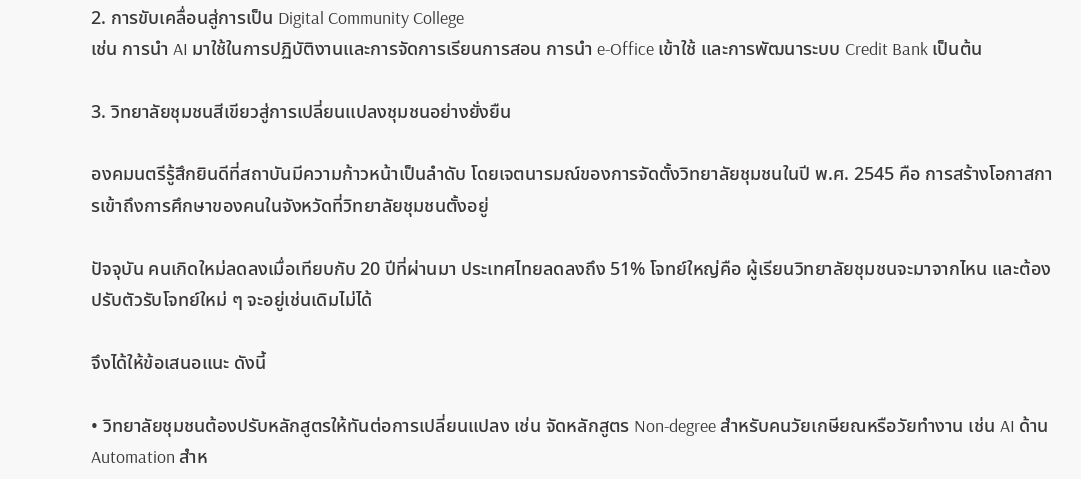2. การขับเคลื่อนสู่การเป็น Digital Community College
เช่น การนำ AI มาใช้ในการปฏิบัติงานและการจัดการเรียนการสอน การนำ e-Office เข้าใช้ และการพัฒนาระบบ Credit Bank เป็นต้น

3. วิทยาลัยชุมชนสีเขียวสู่การเปลี่ยนแปลงชุมชนอย่างยั่งยืน

องคมนตรีรู้สึกยินดีที่สถาบันมีความก้าวหน้าเป็นลำดับ โดยเจตนารมณ์ของการจัดตั้งวิทยาลัยชุมชนในปี พ.ศ. 2545 คือ การสร้างโอกาสการเข้าถึงการศึกษาของคนในจังหวัดที่วิทยาลัยชุมชนตั้งอยู่

ปัจจุบัน คนเกิดใหม่ลดลงเมื่อเทียบกับ 20 ปีที่ผ่านมา ประเทศไทยลดลงถึง 51% โจทย์ใหญ่คือ ผู้เรียนวิทยาลัยชุมชนจะมาจากไหน และต้องปรับตัวรับโจทย์ใหม่ ๆ จะอยู่เช่นเดิมไม่ได้

จึงได้ให้ข้อเสนอแนะ ดังนี้

• วิทยาลัยชุมชนต้องปรับหลักสูตรให้ทันต่อการเปลี่ยนแปลง เช่น จัดหลักสูตร Non-degree สำหรับคนวัยเกษียณหรือวัยทำงาน เช่น AI ด้าน Automation สำห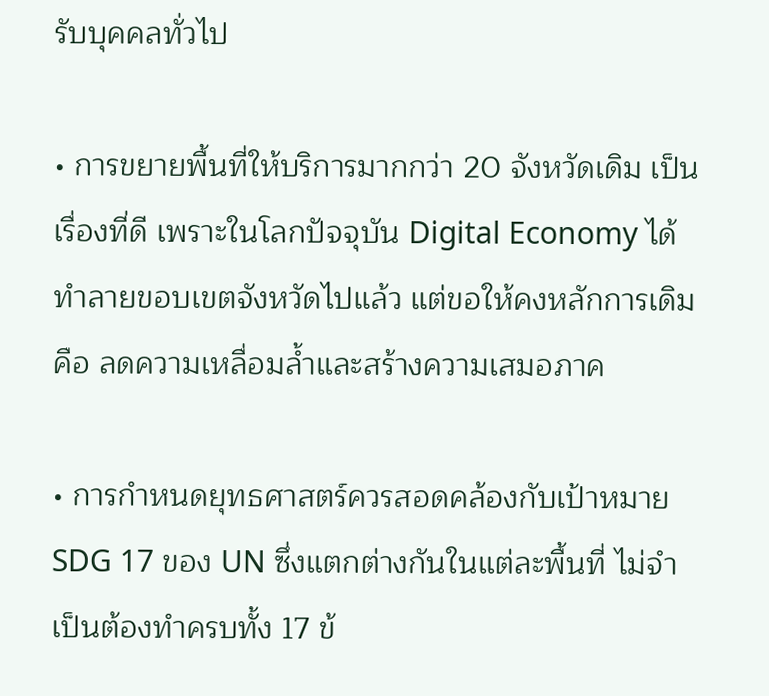รับบุคคลทั่วไป

• การขยายพื้นที่ให้บริการมากกว่า 20 จังหวัดเดิม เป็นเรื่องที่ดี เพราะในโลกปัจจุบัน Digital Economy ได้ทำลายขอบเขตจังหวัดไปแล้ว แต่ขอให้คงหลักการเดิม คือ ลดความเหลื่อมล้ำและสร้างความเสมอภาค

• การกำหนดยุทธศาสตร์ควรสอดคล้องกับเป้าหมาย SDG 17 ของ UN ซึ่งแตกต่างกันในแต่ละพื้นที่ ไม่จำเป็นต้องทำครบทั้ง 17 ข้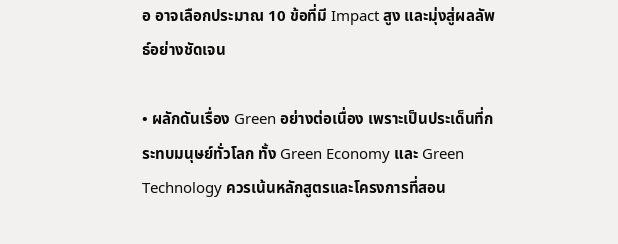อ อาจเลือกประมาณ 10 ข้อที่มี Impact สูง และมุ่งสู่ผลลัพธ์อย่างชัดเจน

• ผลักดันเรื่อง Green อย่างต่อเนื่อง เพราะเป็นประเด็นที่กระทบมนุษย์ทั่วโลก ทั้ง Green Economy และ Green Technology ควรเน้นหลักสูตรและโครงการที่สอน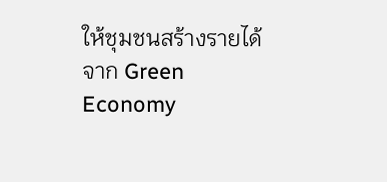ให้ชุมชนสร้างรายได้จาก Green Economy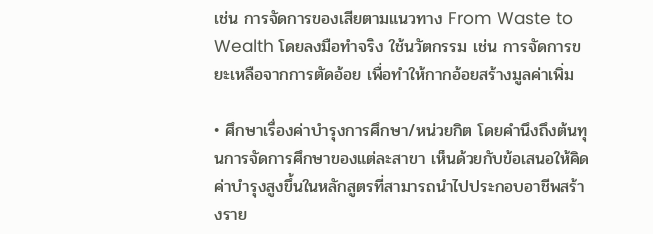เช่น การจัดการของเสียตามแนวทาง From Waste to Wealth โดยลงมือทำจริง ใช้นวัตกรรม เช่น การจัดการขยะเหลือจากการตัดอ้อย เพื่อทำให้กากอ้อยสร้างมูลค่าเพิ่ม

• ศึกษาเรื่องค่าบำรุงการศึกษา/หน่วยกิต โดยคำนึงถึงต้นทุนการจัดการศึกษาของแต่ละสาขา เห็นด้วยกับข้อเสนอให้คิดค่าบำรุงสูงขึ้นในหลักสูตรที่สามารถนำไปประกอบอาชีพสร้างราย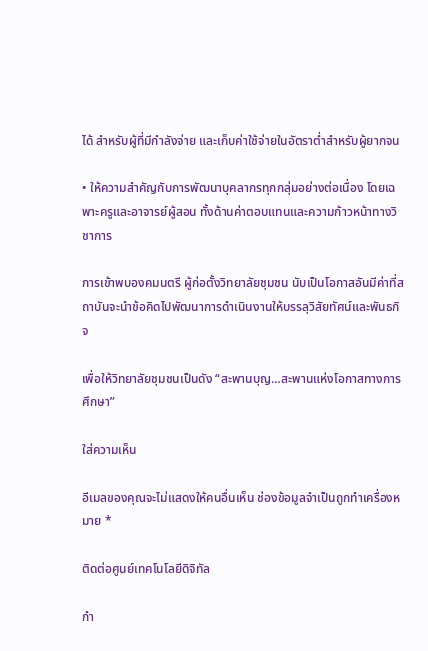ได้ สำหรับผู้ที่มีกำลังจ่าย และเก็บค่าใช้จ่ายในอัตราต่ำสำหรับผู้ยากจน

• ให้ความสำคัญกับการพัฒนาบุคลากรทุกกลุ่มอย่างต่อเนื่อง โดยเฉพาะครูและอาจารย์ผู้สอน ทั้งด้านค่าตอบแทนและความก้าวหน้าทางวิชาการ

การเข้าพบองคมนตรี ผู้ก่อตั้งวิทยาลัยชุมชน นับเป็นโอกาสอันมีค่าที่สถาบันจะนำข้อคิดไปพัฒนาการดำเนินงานให้บรรลุวิสัยทัศน์และพันธกิจ

เพื่อให้วิทยาลัยชุมชนเป็นดัง “สะพานบุญ…สะพานแห่งโอกาสทางการศึกษา”

ใส่ความเห็น

อีเมลของคุณจะไม่แสดงให้คนอื่นเห็น ช่องข้อมูลจำเป็นถูกทำเครื่องหมาย *

ติดต่อศูนย์เทคโนโลยีดิจิทัล

กำ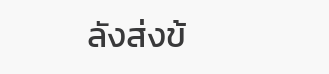ลังส่งข้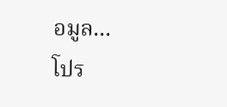อมูล...
โปร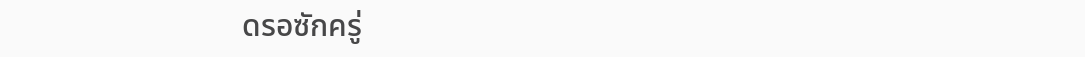ดรอซักครู่